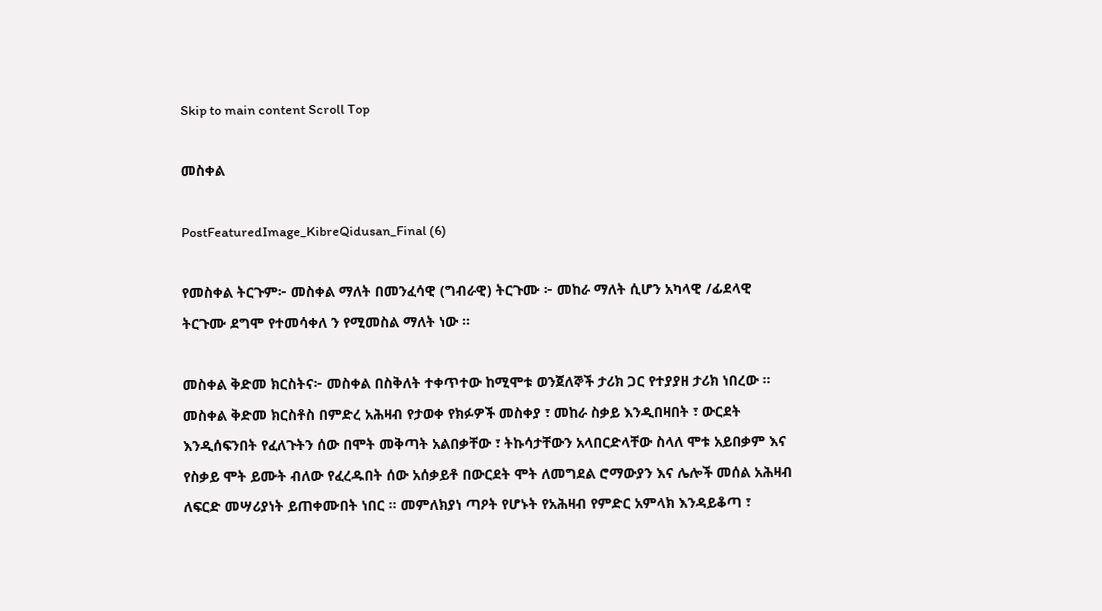Skip to main content Scroll Top

መስቀል

PostFeaturedImage_KibreQidusan_Final (6)

የመስቀል ትርጉም፦ መስቀል ማለት በመንፈሳዊ (ግብራዊ) ትርጉሙ ፦ መከራ ማለት ሲሆን አካላዊ /ፊደላዊ   ትርጉሙ ደግሞ የተመሳቀለ ን የሚመስል ማለት ነው ።

መስቀል ቅድመ ክርስትና፦ መስቀል በስቅለት ተቀጥተው ከሚሞቱ ወንጀለኞች ታሪክ ጋር የተያያዘ ታሪክ ነበረው ። መስቀል ቅድመ ክርስቶስ በምድረ አሕዛብ የታወቀ የክፉዎች መስቀያ ፣ መከራ ስቃይ እንዲበዛበት ፣ ውርደት እንዲሰፍንበት የፈለጉትን ሰው በሞት መቅጣት አልበቃቸው ፣ ትኩሳታቸውን አላበርድላቸው ስላለ ሞቱ አይበቃም እና የስቃይ ሞት ይሙት ብለው የፈረዱበት ሰው አሰቃይቶ በውርደት ሞት ለመግደል ሮማውያን እና ሌሎች መሰል አሕዛብ ለፍርድ መሣሪያነት ይጠቀሙበት ነበር ። መምለክያነ ጣዖት የሆኑት የአሕዛብ የምድር አምላክ እንዳይቆጣ ፣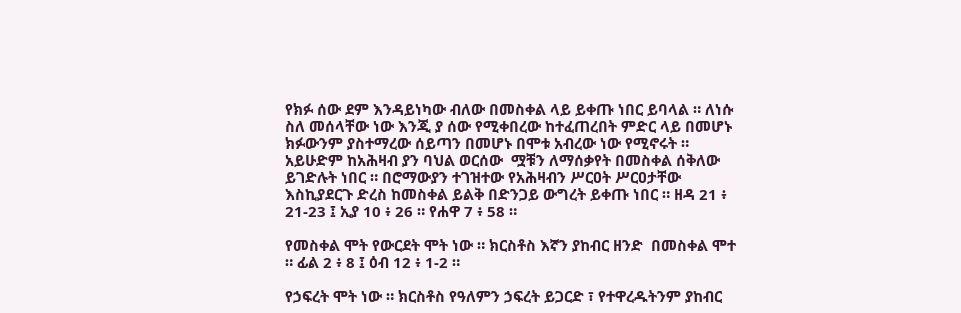የክፉ ሰው ደም እንዳይነካው ብለው በመስቀል ላይ ይቀጡ ነበር ይባላል ። ለነሱ ስለ መሰላቸው ነው እንጂ ያ ሰው የሚቀበረው ከተፈጠረበት ምድር ላይ በመሆኑ ክፉውንም ያስተማረው ሰይጣን በመሆኑ በሞቱ አብረው ነው የሚኖሩት ። አይሁድም ከአሕዛብ ያን ባህል ወርሰው  ሟቹን ለማሰቃየት በመስቀል ሰቅለው ይገድሉት ነበር ። በሮማውያን ተገዝተው የአሕዛብን ሥርዐት ሥርዐታቸው እስኪያደርጉ ድረስ ከመስቀል ይልቅ በድንጋይ ውግረት ይቀጡ ነበር ። ዘዳ 21 ፥ 21-23 ፤ ኢያ 10 ፥ 26 ። የሐዋ 7 ፥ 58 ።

የመስቀል ሞት የውርደት ሞት ነው ። ክርስቶስ እኛን ያከብር ዘንድ  በመስቀል ሞተ ። ፊል 2 ፥ 8 ፤ ዕብ 12 ፥ 1-2 ።

የኃፍረት ሞት ነው ። ክርስቶስ የዓለምን ኃፍረት ይጋርድ ፣ የተዋረዱትንም ያከብር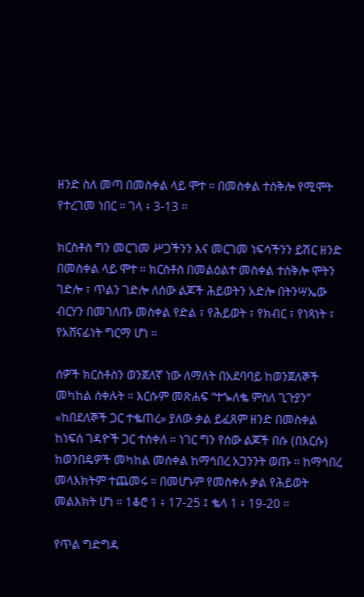ዘንድ ስለ መጣ በመስቀል ላይ ሞተ ። በመስቀል ተሰቅሎ የሚሞት የተረገመ ነበር ። ገላ ፥ 3-13 ።

ክርስቶስ ግን መርገመ ሥጋችንን እና መርገመ ነፍሳችንን ይሽር ዘንድ በመስቀል ላይ ሞተ ። ክርስቶስ በመልዕልተ መስቀል ተሰቅሎ ሞትን ገድሎ ፣ ጥልን ገድሎ ለሰው ልጆች ሕይወትን አድሎ በትንሣኤው ብርሃን በመገለጡ መስቀል የድል ፣ የሕይወት ፣ የክብር ፣ የነጻነት ፣ የአሸናፊነት ግርማ ሆነ ።

ሰዎች ክርስቶስን ወንጀለኛ ነው ለማለት በአደባባይ ከወንጀለኞች መካከል ሰቀሉት ። እርሱም መጽሐፍ “ተኈለቈ ምስለ ጊጉያን” «ከበደለኞች ጋር ተቈጠረ» ያለው ቃል ይፈጸም ዘንድ በመስቀል ከነፍሰ ገዳዮች ጋር ተሰቀለ ። ነገር ግን የሰው ልጆች በሱ (በእርሱ) ከወንበዴዎች መካከል መሰቀል ከማኅበረ አጋንንት ወጡ ። ከማኅበረ መላእክትም ተጨመሩ ። በመሆኑም የመስቀሉ ቃል የሕይወት መልእክት ሆነ ። 1ቆሮ 1 ፥ 17-25 ፤ ቈላ 1 ፥ 19-20 ።

የጥል ግድግዳ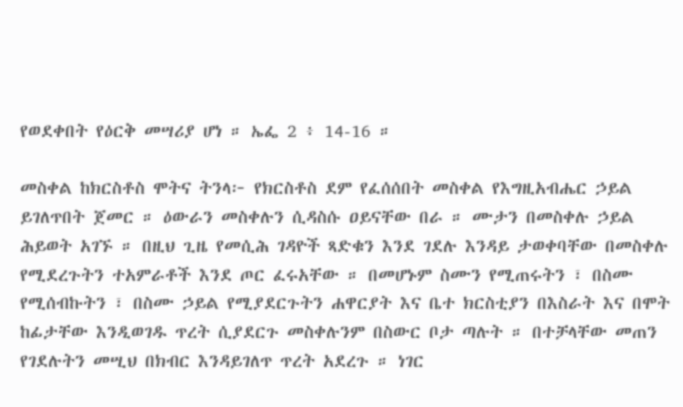የወደቀበት የዕርቅ መሣሪያ ሆነ ። ኤፌ 2 ፥ 14-16 ።

መስቀል ከክርስቶስ ሞትና ትንላ፦ የክርስቶስ ደም የፈሰሰበት መስቀል የእግዚአብሔር ኃይል ይገለጥበት ጀመር ። ዕውራን መስቀሉን ሲዳስሱ ዐይናቸው በራ ። ሙታን በመስቀሉ ኃይል ሕይወት አገኙ ። በዚህ ጊዜ የመሲሕ ገዳዮች ጻድቁን እንደ ገደሉ እንዳይ ታወቀባቸው በመስቀሉ የሚደረጉትን ተአምራቶች እንደ ጦር ፈሩአቸው ። በመሆኑም ስሙን የሚጠሩትን ፣ በስሙ የሚሰብኩትን ፣ በስሙ ኃይል የሚያደርጉትን ሐዋርያት እና ቤተ ክርስቲያን በእስራት እና በሞት ከፊታቸው እንዲወገዱ ጥረት ሲያደርጉ መስቀሉንም በስውር ቦታ ጣሉት ። በተቻላቸው መጠን የገደሉትን መሢህ በክብር እንዳይገለጥ ጥረት አደረጉ ። ነገር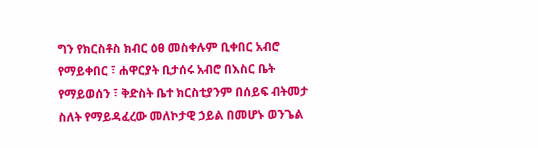ግን የክርስቶስ ክብር ዕፀ መስቀሉም ቢቀበር አብሮ የማይቀበር ፣ ሐዋርያት ቢታሰሩ አብሮ በእስር ቤት የማይወሰን ፣ ቅድስት ቤተ ክርስቲያንም በሰይፍ ብትመታ ስለት የማይዳፈረው መለኮታዊ ኃይል በመሆኑ ወንጌል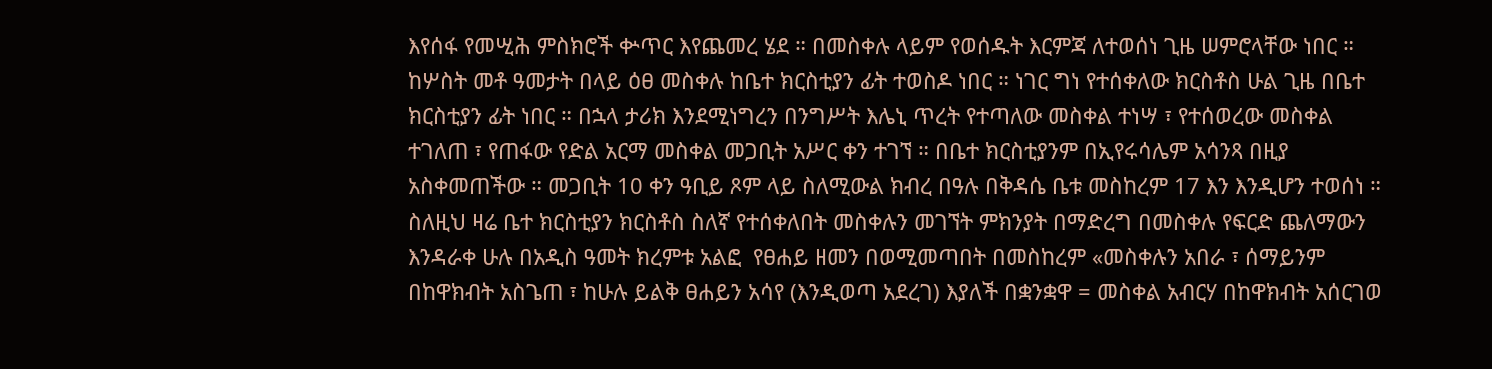እየሰፋ የመሢሕ ምስክሮች ቍጥር እየጨመረ ሄደ ። በመስቀሉ ላይም የወሰዱት እርምጃ ለተወሰነ ጊዜ ሠምሮላቸው ነበር ። ከሦስት መቶ ዓመታት በላይ ዕፀ መስቀሉ ከቤተ ክርስቲያን ፊት ተወስዶ ነበር ። ነገር ግነ የተሰቀለው ክርስቶስ ሁል ጊዜ በቤተ ክርስቲያን ፊት ነበር ። በኋላ ታሪክ እንደሚነግረን በንግሥት እሌኒ ጥረት የተጣለው መስቀል ተነሣ ፣ የተሰወረው መስቀል ተገለጠ ፣ የጠፋው የድል አርማ መስቀል መጋቢት አሥር ቀን ተገኘ ። በቤተ ክርስቲያንም በኢየሩሳሌም አሳንጻ በዚያ አስቀመጠችው ። መጋቢት 10 ቀን ዓቢይ ጾም ላይ ስለሚውል ክብረ በዓሉ በቅዳሴ ቤቱ መስከረም 17 እን እንዲሆን ተወሰነ ። ስለዚህ ዛሬ ቤተ ክርስቲያን ክርስቶስ ስለኛ የተሰቀለበት መስቀሉን መገኘት ምክንያት በማድረግ በመስቀሉ የፍርድ ጨለማውን እንዳራቀ ሁሉ በአዲስ ዓመት ክረምቱ አልፎ  የፀሐይ ዘመን በወሚመጣበት በመስከረም «መስቀሉን አበራ ፣ ሰማይንም በከዋክብት አስጌጠ ፣ ከሁሉ ይልቅ ፀሐይን አሳየ (እንዲወጣ አደረገ) እያለች በቋንቋዋ = መስቀል አብርሃ በከዋክብት አሰርገወ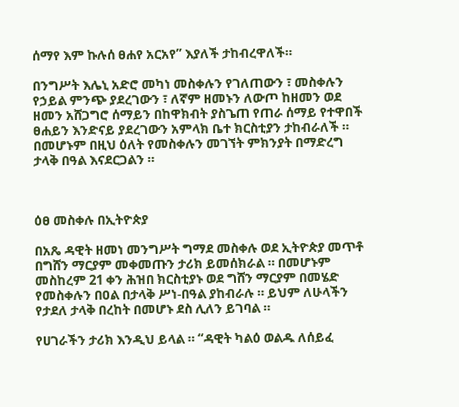ሰማየ እም ኩሉሰ ፀሐየ አርአየ” እያለች ታከብረዋለች።

በንግሥት እሌኒ አድሮ መካነ መስቀሉን የገለጠውን ፣ መስቀሉን የኃይል ምንጭ ያደረገውን ፣ ለኛም ዘመኑን ለውጦ ከዘመን ወደ ዘመን አሸጋግሮ ሰማይን በከዋክብት ያስጌጠ የጠራ ሰማይ የተዋበች ፀሐይን እንድናይ ያደረገውን አምላክ ቤተ ክርስቲያን ታከብራለች ። በመሆኑም በዚህ ዕለት የመስቀሉን መገኘት ምክንያት በማድረግ ታላቅ በዓል እናደርጋልን ።



ዕፀ መስቀሉ በኢትዮጵያ

በአጼ ዳዊት ዘመነ መንግሥት ግማደ መስቀሉ ወደ ኢትዮጵያ መጥቶ በግሸን ማርያም መቀመጡን ታሪክ ይመሰክራል ። በመሆኑም መስከረም 21 ቀን ሕዝበ ክርስቲያኑ ወደ ግሸን ማርያም በመሄድ የመስቀሉን በዐል በታላቅ ሥነ-በዓል ያከብራሉ ። ይህም ለሁላችን የታደለ ታላቅ በረከት በመሆኑ ደስ ሊለን ይገባል ።

የሀገራችን ታሪክ እንዲህ ይላል ። “ዳዊት ካልዕ ወልዱ ለሰይፈ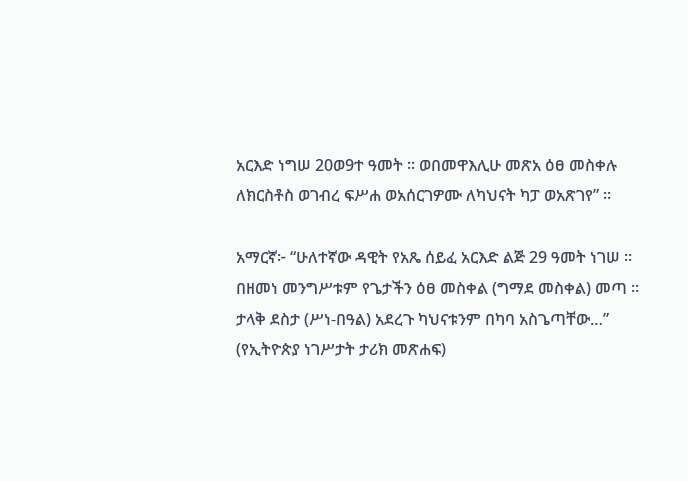አርእድ ነግሠ 20ወ9ተ ዓመት ። ወበመዋእሊሁ መጽአ ዕፀ መስቀሉ ለክርስቶስ ወገብረ ፍሥሐ ወአሰርገዎሙ ለካህናት ካፓ ወአጽገየ” ።

አማርኛ፦ “ሁለተኛው ዳዊት የአጼ ሰይፈ አርእድ ልጅ 29 ዓመት ነገሠ ። በዘመነ መንግሥቱም የጌታችን ዕፀ መስቀል (ግማደ መስቀል) መጣ ። ታላቅ ደስታ (ሥነ-በዓል) አደረጉ ካህናቱንም በካባ አስጌጣቸው…” (የኢትዮጵያ ነገሥታት ታሪክ መጽሐፍ)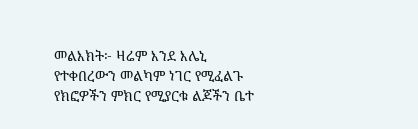መልእክት፦ ዛሬም እንደ እሌኒ የተቀበረውን መልካም ነገር የሚፈልጉ የክፎዎችን ምክር የሚያርቁ ልጆችን ቤተ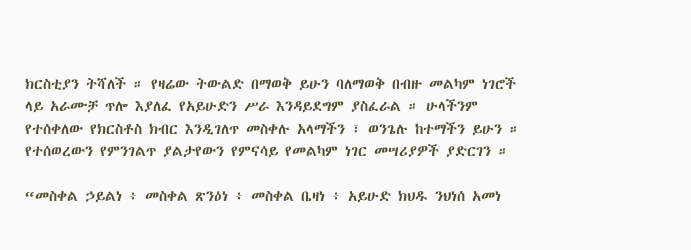ክርስቲያን ትሻለች ። የዛሬው ትውልድ በማወቅ ይሁን ባለማወቅ በብዙ መልካም ነገሮች ላይ አራሙቻ ጥሎ እያለፈ የአይሁድን ሥራ እንዳይደግም ያስፈራል ። ሁላችንም የተሰቀለው የክርስቶስ ክብር እንዲገለጥ መስቀሉ አላማችን ፣ ወንጌሉ ከተማችን ይሁን ። የተሰወረውን የምንገልጥ ያልታየውን የምናሳይ የመልካም ነገር መሣሪያዎች ያድርገን ።

“መስቀል ኃይልነ ፥ መስቀል ጽንዕነ ፥ መስቀል ቤዛነ ፥ አይሁድ ክህዱ ንህነሰ አመነ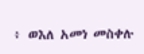፥ ወእለ አመነ መስቀሉ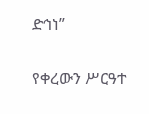ድኅነ”

የቀረውን ሥርዓተ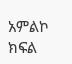አምልኮ ክፍል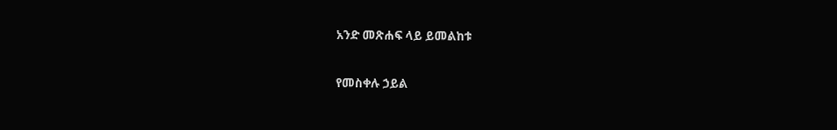አንድ መጽሐፍ ላይ ይመልከቱ

የመስቀሉ ኃይል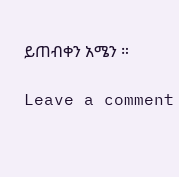ይጠብቀን አሜን ።

Leave a comment